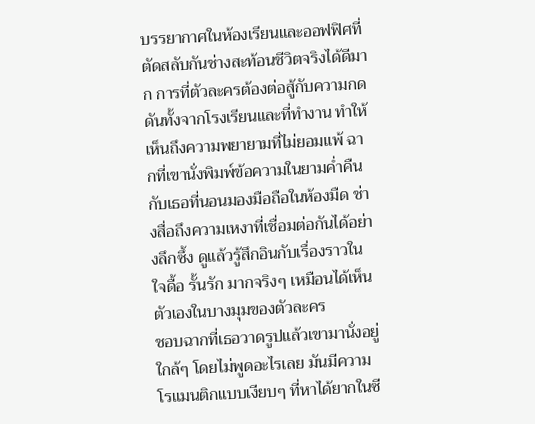บรรยากาศในห้องเรียนและออฟฟิศที่ตัดสลับกันช่างสะท้อนชีวิตจริงได้ดีมาก การที่ตัวละครต้องต่อสู้กับความกดดันทั้งจากโรงเรียนและที่ทำงาน ทำให้เห็นถึงความพยายามที่ไม่ยอมแพ้ ฉากที่เขานั่งพิมพ์ข้อความในยามค่ำคืนกับเธอที่นอนมองมือถือในห้องมืด ช่างสื่อถึงความเหงาที่เชื่อมต่อกันได้อย่างลึกซึ้ง ดูแล้วรู้สึกอินกับเรื่องราวใน ใจดื้อ รั้นรัก มากจริงๆ เหมือนได้เห็นตัวเองในบางมุมของตัวละคร
ชอบฉากที่เธอวาดรูปแล้วเขามานั่งอยู่ใกล้ๆ โดยไม่พูดอะไรเลย มันมีความโรแมนติกแบบเงียบๆ ที่หาได้ยากในซี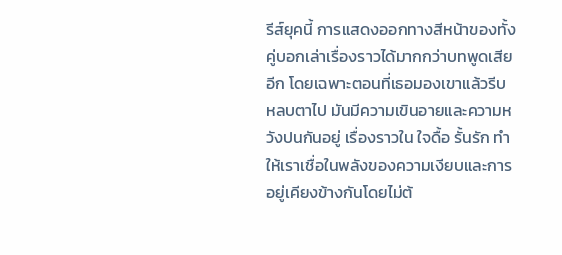รีส์ยุคนี้ การแสดงออกทางสีหน้าของทั้งคู่บอกเล่าเรื่องราวได้มากกว่าบทพูดเสียอีก โดยเฉพาะตอนที่เธอมองเขาแล้วรีบหลบตาไป มันมีความเขินอายและความหวังปนกันอยู่ เรื่องราวใน ใจดื้อ รั้นรัก ทำให้เราเชื่อในพลังของความเงียบและการอยู่เคียงข้างกันโดยไม่ต้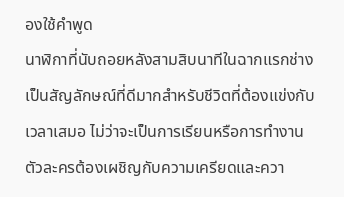องใช้คำพูด
นาฬิกาที่นับถอยหลังสามสิบนาทีในฉากแรกช่างเป็นสัญลักษณ์ที่ดีมากสำหรับชีวิตที่ต้องแข่งกับเวลาเสมอ ไม่ว่าจะเป็นการเรียนหรือการทำงาน ตัวละครต้องเผชิญกับความเครียดและควา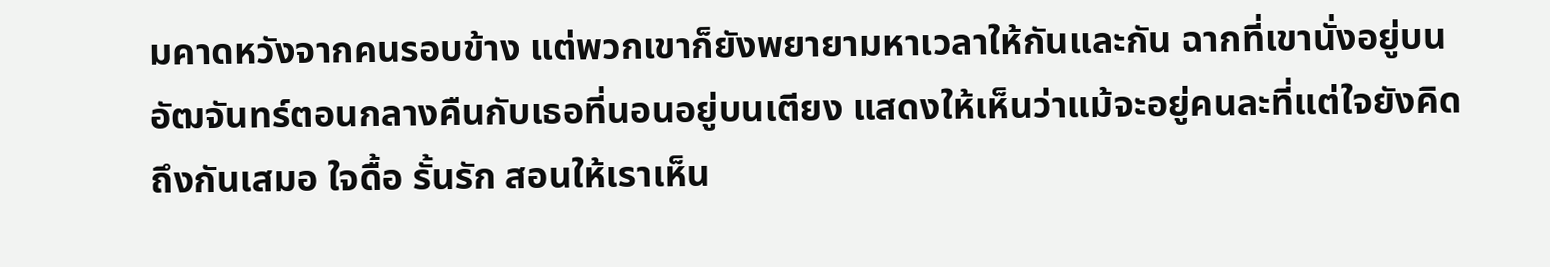มคาดหวังจากคนรอบข้าง แต่พวกเขาก็ยังพยายามหาเวลาให้กันและกัน ฉากที่เขานั่งอยู่บนอัฒจันทร์ตอนกลางคืนกับเธอที่นอนอยู่บนเตียง แสดงให้เห็นว่าแม้จะอยู่คนละที่แต่ใจยังคิดถึงกันเสมอ ใจดื้อ รั้นรัก สอนให้เราเห็น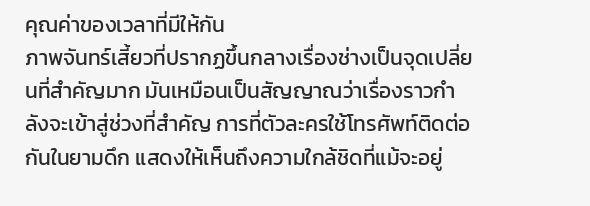คุณค่าของเวลาที่มีให้กัน
ภาพจันทร์เสี้ยวที่ปรากฏขึ้นกลางเรื่องช่างเป็นจุดเปลี่ยนที่สำคัญมาก มันเหมือนเป็นสัญญาณว่าเรื่องราวกำลังจะเข้าสู่ช่วงที่สำคัญ การที่ตัวละครใช้โทรศัพท์ติดต่อกันในยามดึก แสดงให้เห็นถึงความใกล้ชิดที่แม้จะอยู่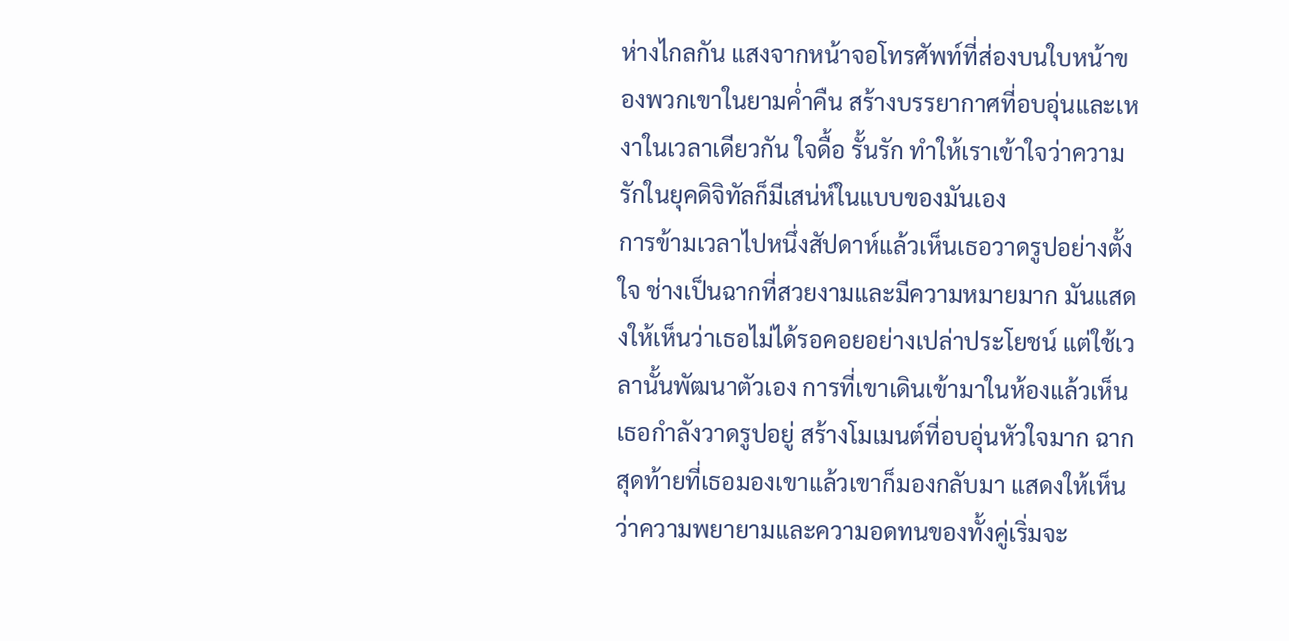ห่างไกลกัน แสงจากหน้าจอโทรศัพท์ที่ส่องบนใบหน้าของพวกเขาในยามค่ำคืน สร้างบรรยากาศที่อบอุ่นและเหงาในเวลาเดียวกัน ใจดื้อ รั้นรัก ทำให้เราเข้าใจว่าความรักในยุคดิจิทัลก็มีเสน่ห์ในแบบของมันเอง
การข้ามเวลาไปหนึ่งสัปดาห์แล้วเห็นเธอวาดรูปอย่างตั้งใจ ช่างเป็นฉากที่สวยงามและมีความหมายมาก มันแสดงให้เห็นว่าเธอไม่ได้รอคอยอย่างเปล่าประโยชน์ แต่ใช้เวลานั้นพัฒนาตัวเอง การที่เขาเดินเข้ามาในห้องแล้วเห็นเธอกำลังวาดรูปอยู่ สร้างโมเมนต์ที่อบอุ่นหัวใจมาก ฉากสุดท้ายที่เธอมองเขาแล้วเขาก็มองกลับมา แสดงให้เห็นว่าความพยายามและความอดทนของทั้งคู่เริ่มจะ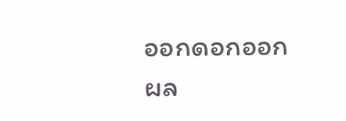ออกดอกออกผล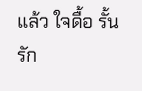แล้ว ใจดื้อ รั้นรัก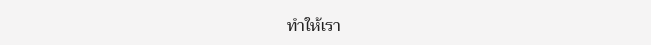ทำให้เรา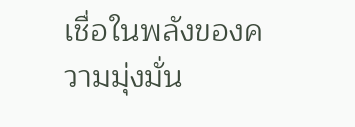เชื่อในพลังของความมุ่งมั่น